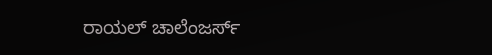ರಾಯಲ್ ಚಾಲೆಂಜರ್ಸ್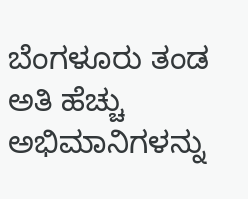ಬೆಂಗಳೂರು ತಂಡ ಅತಿ ಹೆಚ್ಚು ಅಭಿಮಾನಿಗಳನ್ನು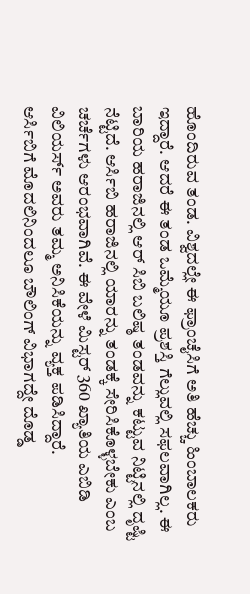ಹೊಂದಿರುವ ತಂಡ. ವಿಶ್ವದಲ್ಲೇ ಈ ಫ್ರಾಂಚೈಸಿಗೆ ಅತಿ ಹೆಚ್ಚು ಹಿಂಬಾಲಕರು ಇದ್ದಾರೆ. ಆದರೆ ಈ ತಂಡ ಒಮ್ಮೆಯೂ ಪ್ರಶಸ್ತಿ ಗೆಲ್ಲುವಲ್ಲಿ ಸಫಲವಾಗಿಲ್ಲ. ಈ ಬಾರಿಯ ಹರಾಜಿನಲ್ಲಿ ಆರ್ ಸಿಬಿ ಬಲಿಷ್ಠ ತಂಡವನ್ನು ಕಟ್ಟುವ ನಿಟ್ಟಿನಲ್ಲಿ ದೃಷ್ಟಿ ನೆಟ್ಟಿದೆ. ಆರ್ಸಿಬಿ ಹರಾಜಿನಲ್ಲಿ ಯಾರನ್ನು ತಂಡಕ್ಕೆ ಸೇರಿಸಿಕೊಳ್ಳಬೇಕು ಎಂಬ ಚರ್ಚೆಗಳು ಆರಂಭವಾಗಿವೆ. ಈ ವೇಳೆ ಮಿಸ್ಟರ್ 360 ಖ್ಯಾತಿಯ ಎಬಿಡಿ ವಿಲಿಯರ್ಸ್ ಅವರು ತಮ್ಮ ಅನಿಸಿಕೆಯನ್ನು ವ್ಯಕ್ತ ಪಡಿಸಿದ್ದಾರೆ.
ಆರ್ಸಿಬಿಗೆ ಮೊದಲಿನಿಂದಲೂ ಬೌಲಿಂಗ್ ವಿಭಾಗದ್ದೇ ದೊಡ್ಡ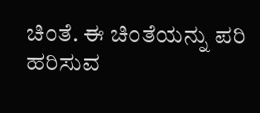ಚಿಂತೆ. ಈ ಚಿಂತೆಯನ್ನು ಪರಿ ಹರಿಸುವ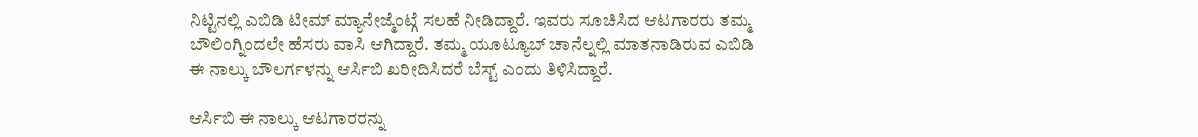ನಿಟ್ಟಿನಲ್ಲಿ ಎಬಿಡಿ ಟೀಮ್ ಮ್ಯಾನೇಜ್ಮೆಂಟ್ಗೆ ಸಲಹೆ ನೀಡಿದ್ದಾರೆ. ಇವರು ಸೂಚಿಸಿದ ಆಟಗಾರರು ತಮ್ಮ ಬೌಲಿಂಗ್ನಿಂದಲೇ ಹೆಸರು ವಾಸಿ ಆಗಿದ್ದಾರೆ. ತಮ್ಮ ಯೂಟ್ಯೂಬ್ ಚಾನೆಲ್ನಲ್ಲಿ ಮಾತನಾಡಿರುವ ಎಬಿಡಿ ಈ ನಾಲ್ಕು ಬೌಲರ್ಗಳನ್ನು ಆರ್ಸಿಬಿ ಖರೀದಿಸಿದರೆ ಬೆಸ್ಟ್ ಎಂದು ತಿಳಿಸಿದ್ದಾರೆ.

ಆರ್ಸಿಬಿ ಈ ನಾಲ್ಕು ಆಟಗಾರರನ್ನು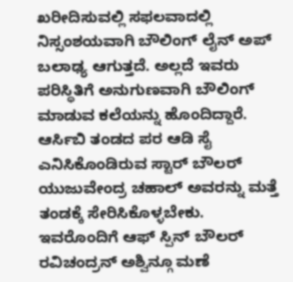ಖರೀದಿಸುವಲ್ಲಿ ಸಫಲವಾದಲ್ಲಿ ನಿಸ್ಸಂಶಯವಾಗಿ ಬೌಲಿಂಗ್ ಲೈನ್ ಅಪ್ ಬಲಾಢ್ಯ ಆಗುತ್ತದೆ. ಅಲ್ಲದೆ ಇವರು ಪರಿಸ್ಥಿತಿಗೆ ಅನುಗುಣವಾಗಿ ಬೌಲಿಂಗ್ ಮಾಡುವ ಕಲೆಯನ್ನು ಹೊಂದಿದ್ದಾರೆ.
ಆರ್ಸಿಬಿ ತಂಡದ ಪರ ಆಡಿ ಸೈ ಎನಿಸಿಕೊಂಡಿರುವ ಸ್ಟಾರ್ ಬೌಲರ್ ಯುಜುವೇಂದ್ರ ಚಹಾಲ್ ಅವರನ್ನು ಮತ್ತೆ ತಂಡಕ್ಕೆ ಸೇರಿಸಿಕೊಳ್ಳಬೇಕು. ಇವರೊಂದಿಗೆ ಆಫ್ ಸ್ಪಿನ್ ಬೌಲರ್ ರವಿಚಂದ್ರನ್ ಅಶ್ವಿನ್ಗೂ ಮಣೆ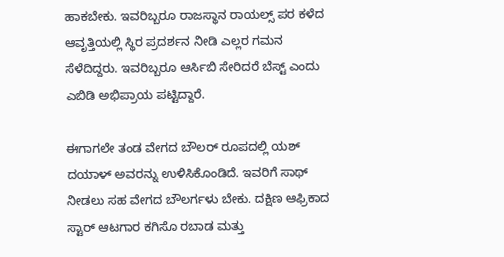ಹಾಕಬೇಕು. ಇವರಿಬ್ಬರೂ ರಾಜಸ್ಥಾನ ರಾಯಲ್ಸ್ ಪರ ಕಳೆದ ಆವೃತ್ತಿಯಲ್ಲಿ ಸ್ಥಿರ ಪ್ರದರ್ಶನ ನೀಡಿ ಎಲ್ಲರ ಗಮನ ಸೆಳೆದಿದ್ದರು. ಇವರಿಬ್ಬರೂ ಆರ್ಸಿಬಿ ಸೇರಿದರೆ ಬೆಸ್ಟ್ ಎಂದು ಎಬಿಡಿ ಅಭಿಪ್ರಾಯ ಪಟ್ಟಿದ್ದಾರೆ.

ಈಗಾಗಲೇ ತಂಡ ವೇಗದ ಬೌಲರ್ ರೂಪದಲ್ಲಿ ಯಶ್ ದಯಾಳ್ ಅವರನ್ನು ಉಳಿಸಿಕೊಂಡಿದೆ. ಇವರಿಗೆ ಸಾಥ್ ನೀಡಲು ಸಹ ವೇಗದ ಬೌಲರ್ಗಳು ಬೇಕು. ದಕ್ಷಿಣ ಆಫ್ರಿಕಾದ ಸ್ಟಾರ್ ಆಟಗಾರ ಕಗಿಸೊ ರಬಾಡ ಮತ್ತು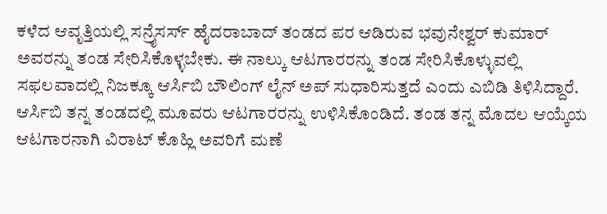ಕಳೆದ ಆವೃತ್ತಿಯಲ್ಲಿ ಸನ್ರೈಸರ್ಸ್ ಹೈದರಾಬಾದ್ ತಂಡದ ಪರ ಆಡಿರುವ ಭವುನೇಶ್ವರ್ ಕುಮಾರ್ ಅವರನ್ನು ತಂಡ ಸೇರಿಸಿಕೊಳ್ಳಬೇಕು. ಈ ನಾಲ್ಕು ಆಟಗಾರರನ್ನು ತಂಡ ಸೇರಿಸಿಕೊಳ್ಳುವಲ್ಲಿ ಸಫಲವಾದಲ್ಲಿ ನಿಜಕ್ಕೂ ಆರ್ಸಿಬಿ ಬೌಲಿಂಗ್ ಲೈನ್ ಅಪ್ ಸುಧಾರಿಸುತ್ತದೆ ಎಂದು ಎಬಿಡಿ ತಿಳಿಸಿದ್ದಾರೆ.
ಆರ್ಸಿಬಿ ತನ್ನ ತಂಡದಲ್ಲಿ ಮೂವರು ಆಟಗಾರರನ್ನು ಉಳಿಸಿಕೊಂಡಿದೆ. ತಂಡ ತನ್ನ ಮೊದಲ ಆಯ್ಕೆಯ ಆಟಗಾರನಾಗಿ ವಿರಾಟ್ ಕೊಹ್ಲಿ ಅವರಿಗೆ ಮಣೆ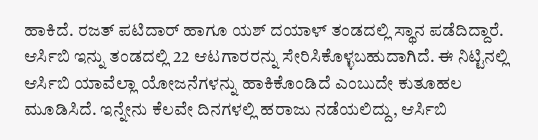ಹಾಕಿದೆ. ರಜತ್ ಪಟಿದಾರ್ ಹಾಗೂ ಯಶ್ ದಯಾಳ್ ತಂಡದಲ್ಲಿ ಸ್ಥಾನ ಪಡೆದಿದ್ದಾರೆ. ಆರ್ಸಿಬಿ ಇನ್ನು ತಂಡದಲ್ಲಿ 22 ಆಟಗಾರರನ್ನು ಸೇರಿಸಿಕೊಳ್ಳಬಹುದಾಗಿದೆ. ಈ ನಿಟ್ಟಿನಲ್ಲಿ ಆರ್ಸಿಬಿ ಯಾವೆಲ್ಲಾ ಯೋಜನೆಗಳನ್ನು ಹಾಕಿಕೊಂಡಿದೆ ಎಂಬುದೇ ಕುತೂಹಲ ಮೂಡಿಸಿದೆ. ಇನ್ನೇನು ಕೆಲವೇ ದಿನಗಳಲ್ಲಿ ಹರಾಜು ನಡೆಯಲಿದ್ದು, ಆರ್ಸಿಬಿ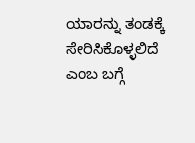ಯಾರನ್ನು ತಂಡಕ್ಕೆ ಸೇರಿಸಿಕೊಳ್ಳಲಿದೆ ಎಂಬ ಬಗ್ಗೆ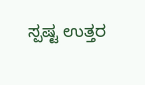ಸ್ಪಷ್ಟ ಉತ್ತರ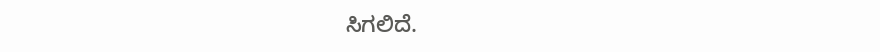ಸಿಗಲಿದೆ.